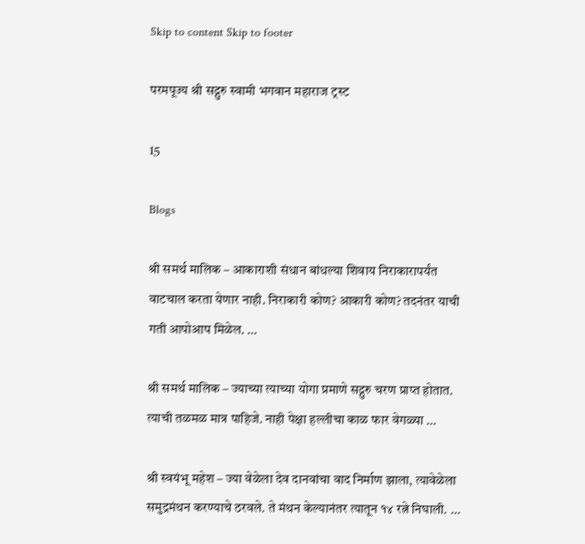Skip to content Skip to footer

परमपूज्य श्री सद्गुरु स्वामी भगवान महाराज ट्रस्ट

15

Blogs

श्री समर्थ मालिक – आकाराशी संधान बांधल्या शिवाय निराकारापर्यंत वाटचाल करता येणार नाही. निराकारी कोण? आकारी कोण? तदनंतर याची गती आपोआप मिळेल. …

श्री समर्थ मालिक – ज्याच्या त्याच्या योगा प्रमाणे सद्गुरु चरण प्राप्त होतात. त्याची तळमळ मात्र पाहिजे. नाही पेक्षा हल्लीचा काळ फार वेगळ्या …

श्री स्वयंभू महेश – ज्या वेळेला देव दानवांचा वाद निर्माण झाला, त्यावेळेला समुद्रमंथन करण्याचे ठरवले. ते मंथन केल्यानंतर त्यातून १४ रत्ने निघाली. …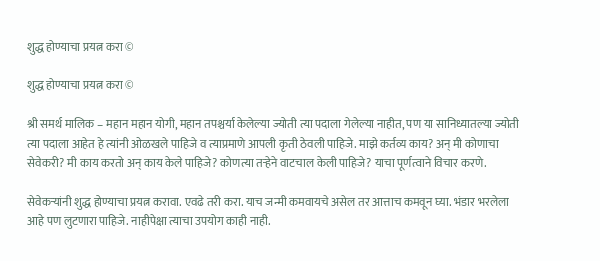शुद्ध होण्याचा प्रयत्न करा ©

शुद्ध होण्याचा प्रयत्न करा ©

श्री समर्थ मालिक – महान महान योगी, महान तपश्चर्या केलेल्या ज्योती त्या पदाला गेलेल्या नाहीत, पण या सानिध्यातल्या ज्योती त्या पदाला आहेत हे त्यांनी ओळखले पाहिजे व त्याप्रमाणे आपली कृती ठेवली पाहिजे. माझे कर्तव्य काय? अन् मी कोणाचा सेवेकरी? मी काय करतो अन् काय केले पाहिजे? कोणत्या तऱ्हेने वाटचाल केली पाहिजे? याचा पूर्णत्वाने विचार करणे.

सेवेकऱ्यांनी शुद्ध होण्याचा प्रयत्न करावा. एवढे तरी करा. याच जन्मी कमवायचे असेल तर आत्ताच कमवून घ्या. भंडार भरलेला आहे पण लुटणारा पाहिजे. नाहीपेक्षा त्याचा उपयोग काही नाही.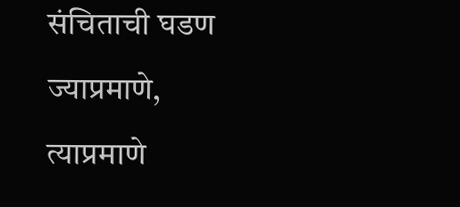संचिताची घडण ज्याप्रमाणे, त्याप्रमाणे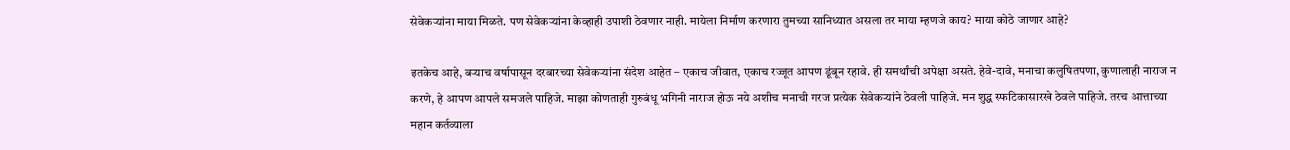सेवेकर्‍यांना माया मिळते. पण सेवेकऱ्यांना केव्हाही उपाशी ठेवणार नाही. मायेला निर्माण करणारा तुमच्या सानिध्यात असला तर माया म्हणजे काय? माया कोठे जाणार आहे?

इतकेच आहे, बऱ्याच वर्षापासून दरबारच्या सेवेकऱ्यांना संदेश आहेत – एकाच जीवात, एकाच रज्जूत आपण डूंबून रहावे. ही समर्थांची अपेक्षा असते. हेवे-दावे, मनाचा कलुषितपणा, कुणालाही नाराज न करणे, हे आपण आपले समजले पाहिजे. माझा कोणताही गुरुबंधू भगिनी नाराज होऊ नये अशीच मनाची गरज प्रत्येक सेवेकर्‍यांने ठेवली पाहिजे. मन शुद्ध स्फटिकासारखे ठेवले पाहिजे. तरच आत्ताच्या महान कर्तव्याला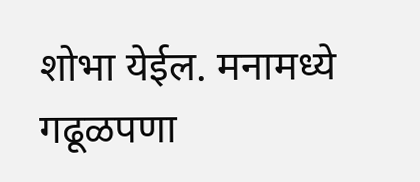शोभा येईल. मनामध्ये गढूळपणा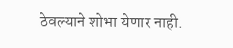ठेवल्याने शोभा येणार नाही.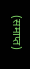(समाप्त)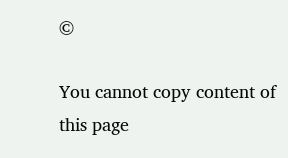©

You cannot copy content of this page